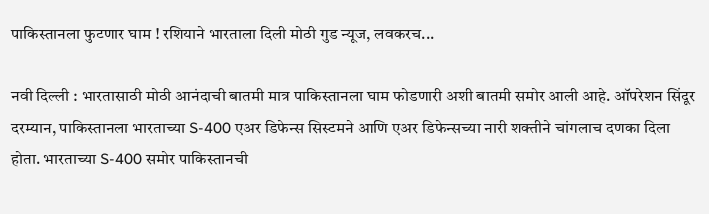पाकिस्तानला फुटणार घाम ! रशियाने भारताला दिली मोठी गुड न्यूज, लवकरच...

नवी दिल्ली : भारतासाठी मोठी आनंदाची बातमी मात्र पाकिस्तानला घाम फोडणारी अशी बातमी समोर आली आहे. ऑपरेशन सिंदूर दरम्यान, पाकिस्तानला भारताच्या S-400 एअर डिफेन्स सिस्टमने आणि एअर डिफेन्सच्या नारी शक्तीने चांगलाच दणका दिला होता. भारताच्या S-400 समोर पाकिस्तानची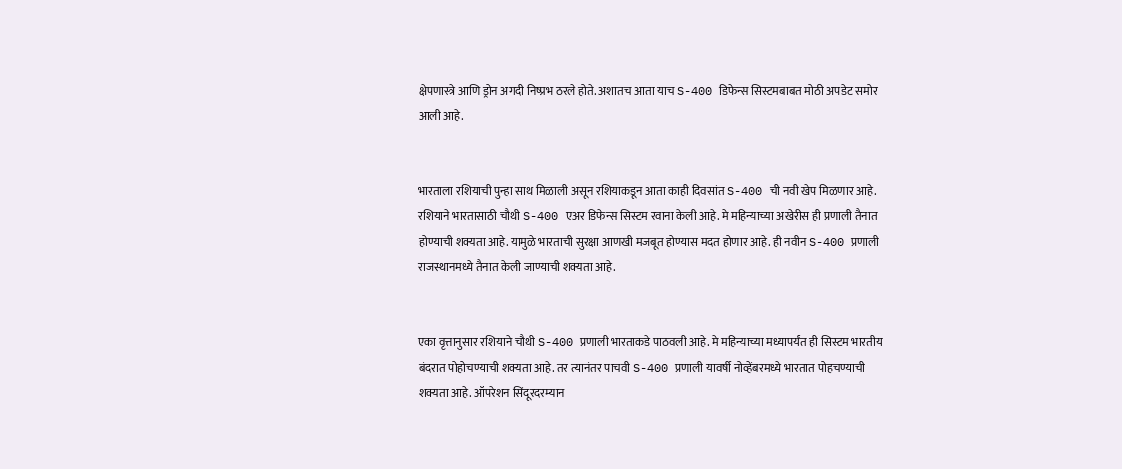क्षेपणास्त्रे आणि ड्रोन अगदी निष्प्रभ ठरले होते. अशातच आता याच S-400 डिफेन्स सिस्टमबाबत मोठी अपडेट समोर आली आहे.


भारताला रशियाची पुन्हा साथ मिळाली असून रशियाकडून आता काही दिवसांत S-400 ची नवी खेप मिळणार आहे. रशियाने भारतासाठी चौथी S-400 एअर डिफेन्स सिस्टम रवाना केली आहे. मे महिन्याच्या अखेरीस ही प्रणाली तैनात होण्याची शक्यता आहे. यामुळे भारताची सुरक्षा आणखी मजबूत होण्यास मदत होणार आहे. ही नवीन S-400 प्रणाली राजस्थानमध्ये तैनात केली जाण्याची शक्यता आहे.


एका वृत्तानुसार रशियाने चौथी S-400 प्रणाली भारताकडे पाठवली आहे. मे महिन्याच्या मध्यापर्यंत ही सिस्टम भारतीय बंदरात पोहोचण्याची शक्यता आहे. तर त्यानंतर पाचवी S-400 प्रणाली यावर्षी नोव्हेंबरमध्ये भारतात पोहचण्याची शक्यता आहे. ऑपरेशन सिंदूरदरम्यान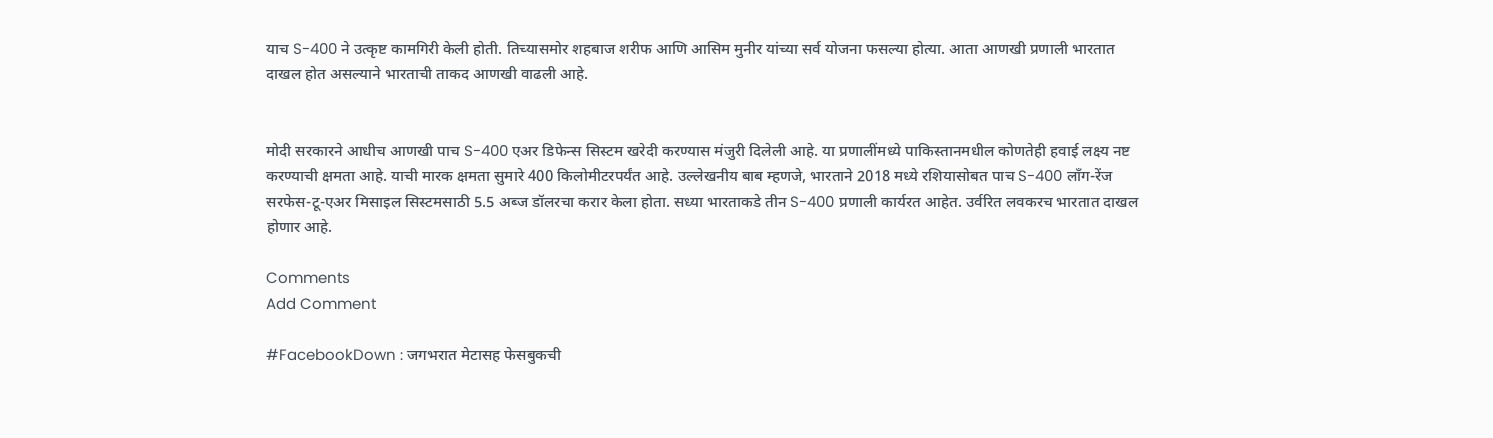याच S-400 ने उत्कृष्ट कामगिरी केली होती. तिच्यासमोर शहबाज शरीफ आणि आसिम मुनीर यांच्या सर्व योजना फसल्या होत्या. आता आणखी प्रणाली भारतात दाखल होत असल्याने भारताची ताकद आणखी वाढली आहे.


मोदी सरकारने आधीच आणखी पाच S-400 एअर डिफेन्स सिस्टम खरेदी करण्यास मंजुरी दिलेली आहे. या प्रणालींमध्ये पाकिस्तानमधील कोणतेही हवाई लक्ष्य नष्ट करण्याची क्षमता आहे. याची मारक क्षमता सुमारे 400 किलोमीटरपर्यंत आहे. उल्लेखनीय बाब म्हणजे, भारताने 2018 मध्ये रशियासोबत पाच S-400 लाँग-रेंज सरफेस-टू-एअर मिसाइल सिस्टमसाठी 5.5 अब्ज डॉलरचा करार केला होता. सध्या भारताकडे तीन S-400 प्रणाली कार्यरत आहेत. उर्वरित लवकरच भारतात दाखल होणार आहे.

Comments
Add Comment

#FacebookDown : जगभरात मेटासह फेसबुकची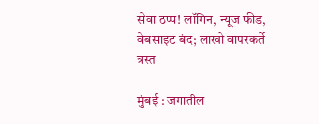सेवा ठप्प! लॉगिन, न्यूज फीड, वेबसाइट बंद; लाखो वापरकर्ते त्रस्त

मुंबई : जगातील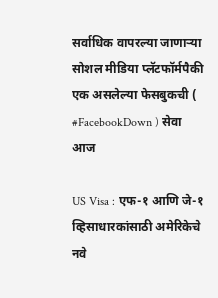सर्वाधिक वापरल्या जाणाऱ्या सोशल मीडिया प्लॅटफॉर्मपैकी एक असलेल्या फेसबुकची ( #FacebookDown ) सेवा आज

US Visa : एफ-१ आणि जे-१ व्हिसाधारकांसाठी अमेरिकेचे नवे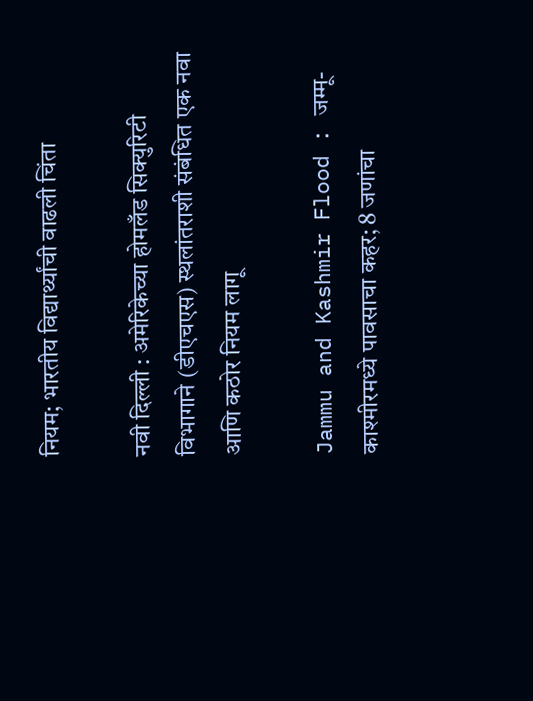नियम; भारतीय विद्यार्थ्यांची वाढली चिंता

नवी दिल्ली : अमेरिकेच्या होमलँड सिक्युरिटी विभागाने (डीएचएस) स्थलांतराशी संबंधित एक नवा आणि कठोर नियम लागू

Jammu and Kashmir Flood : जम्मू-काश्मीरमध्ये पावसाचा कहर; 8 जणांचा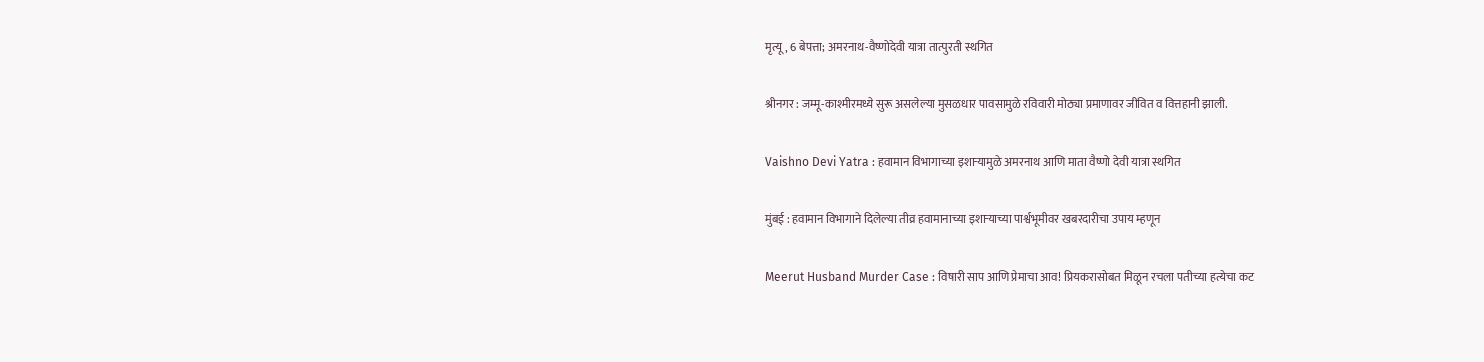मृत्यू, 6 बेपत्ता; अमरनाथ-वैष्णोदेवी यात्रा तात्पुरती स्थगित

श्रीनगर : जम्मू-काश्मीरमध्ये सुरू असलेल्या मुसळधार पावसामुळे रविवारी मोठ्या प्रमाणावर जीवित व वित्तहानी झाली.

Vaishno Devi Yatra : हवामान विभागाच्या इशाऱ्यामुळे अमरनाथ आणि माता वैष्णो देवी यात्रा स्थगित

मुंबई : हवामान विभागाने दिलेल्या तीव्र हवामानाच्या इशाऱ्याच्या पार्श्वभूमीवर खबरदारीचा उपाय म्हणून

Meerut Husband Murder Case : विषारी साप आणि प्रेमाचा आव! प्रियकरासोबत मिळून रचला पतीच्या हत्येचा कट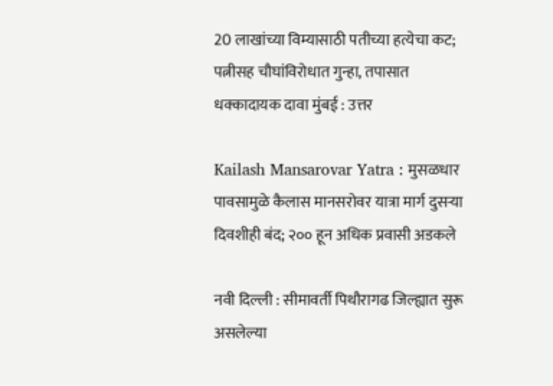20 लाखांच्या विम्यासाठी पतीच्या हत्येचा कट; पत्नीसह चौघांविरोधात गुन्हा, तपासात धक्कादायक दावा मुंबई : उत्तर

Kailash Mansarovar Yatra : मुसळधार पावसामुळे कैलास मानसरोवर यात्रा मार्ग दुसऱ्या दिवशीही बंद; २०० हून अधिक प्रवासी अडकले

नवी दिल्ली : सीमावर्ती पिथौरागढ जिल्ह्यात सुरू असलेल्या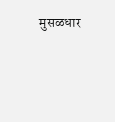मुसळधार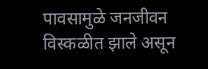पावसामुळे जनजीवन विस्कळीत झाले असून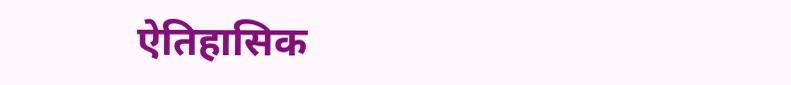ऐतिहासिक